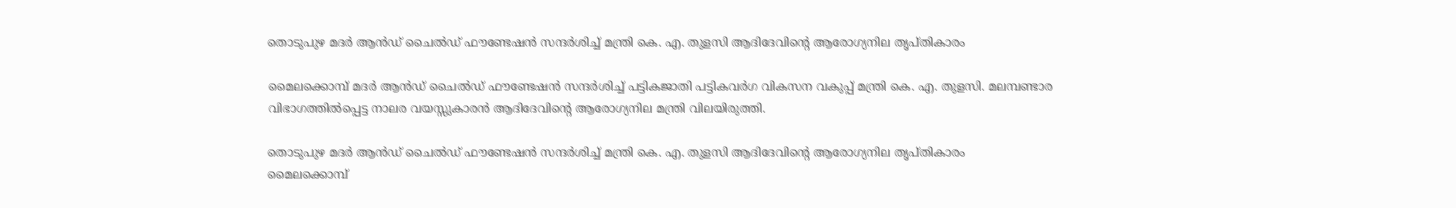തൊടുപുഴ മദർ ആൻഡ് ചൈൽഡ് ഫൗണ്ടേഷൻ സന്ദർശിച്ച് മന്ത്രി കെ. എ. തുളസി ആദിദേവിന്റെ ആരോഗ്യനില തൃപ്തികാരം

മൈലക്കൊമ്പ് മദർ ആൻഡ് ചൈൽഡ് ഫൗണ്ടേഷൻ സന്ദർശിച്ച് പട്ടികജാതി പട്ടികവർഗ വികസന വകുപ്പ് മന്ത്രി കെ. എ. തുളസി. മലമ്പണ്ടാര വിഭാഗത്തിൽപ്പെട്ട നാലര വയസ്സുകാരൻ ആദിദേവിന്റെ ആരോഗ്യനില മന്ത്രി വിലയിരുത്തി.

തൊടുപുഴ മദർ ആൻഡ് ചൈൽഡ് ഫൗണ്ടേഷൻ സന്ദർശിച്ച് മന്ത്രി കെ. എ. തുളസി ആദിദേവിന്റെ ആരോഗ്യനില തൃപ്തികാരം
മൈലക്കൊമ്പ്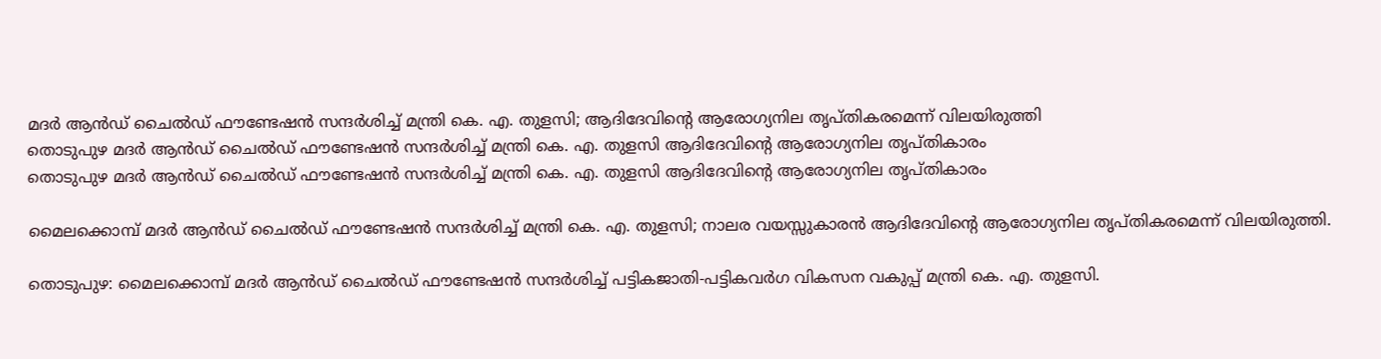മദർ ആൻഡ് ചൈൽഡ് ഫൗണ്ടേഷൻ സന്ദർശിച്ച് മന്ത്രി കെ. എ. തുളസി; ആദിദേവിന്റെ ആരോഗ്യനില തൃപ്തികരമെന്ന് വിലയിരുത്തി
തൊടുപുഴ മദർ ആൻഡ് ചൈൽഡ് ഫൗണ്ടേഷൻ സന്ദർശിച്ച് മന്ത്രി കെ. എ. തുളസി ആദിദേവിന്റെ ആരോഗ്യനില തൃപ്തികാരം
തൊടുപുഴ മദർ ആൻഡ് ചൈൽഡ് ഫൗണ്ടേഷൻ സന്ദർശിച്ച് മന്ത്രി കെ. എ. തുളസി ആദിദേവിന്റെ ആരോഗ്യനില തൃപ്തികാരം

മൈലക്കൊമ്പ് മദർ ആൻഡ് ചൈൽഡ് ഫൗണ്ടേഷൻ സന്ദർശിച്ച് മന്ത്രി കെ. എ. തുളസി; നാലര വയസ്സുകാരൻ ആദിദേവിന്റെ ആരോഗ്യനില തൃപ്തികരമെന്ന് വിലയിരുത്തി.

തൊടുപുഴ: മൈലക്കൊമ്പ് മദർ ആൻഡ് ചൈൽഡ് ഫൗണ്ടേഷൻ സന്ദർശിച്ച് പട്ടികജാതി-പട്ടികവർഗ വികസന വകുപ്പ് മന്ത്രി കെ. എ. തുളസി.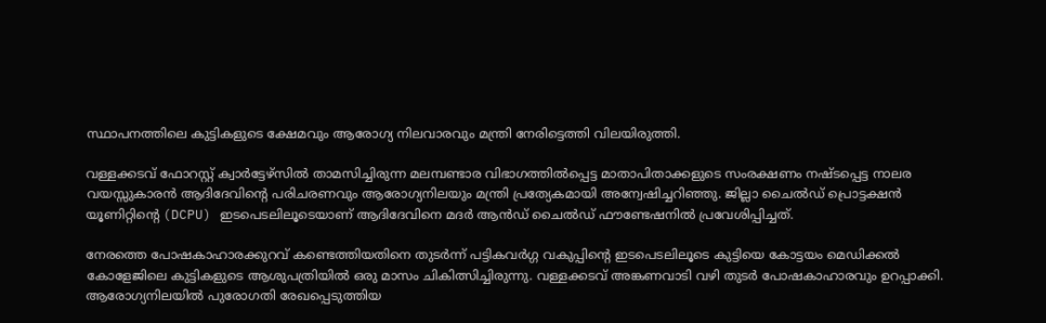സ്ഥാപനത്തിലെ കുട്ടികളുടെ ക്ഷേമവും ആരോഗ്യ നിലവാരവും മന്ത്രി നേരിട്ടെത്തി വിലയിരുത്തി.

വള്ളക്കടവ് ഫോറസ്റ്റ് ക്വാർട്ടേഴ്സിൽ താമസിച്ചിരുന്ന മലമ്പണ്ടാര വിഭാഗത്തിൽപ്പെട്ട മാതാപിതാക്കളുടെ സംരക്ഷണം നഷ്ടപ്പെട്ട നാലര വയസ്സുകാരൻ ആദിദേവിന്റെ പരിചരണവും ആരോഗ്യനിലയും മന്ത്രി പ്രത്യേകമായി അന്വേഷിച്ചറിഞ്ഞു. ജില്ലാ ചൈൽഡ് പ്രൊട്ടക്ഷൻ യൂണിറ്റിന്റെ (DCPU) ഇടപെടലിലൂടെയാണ് ആദിദേവിനെ മദർ ആൻഡ് ചൈൽഡ് ഫൗണ്ടേഷനിൽ പ്രവേശിപ്പിച്ചത്.

നേരത്തെ പോഷകാഹാരക്കുറവ് കണ്ടെത്തിയതിനെ തുടർന്ന് പട്ടികവർഗ്ഗ വകുപ്പിന്റെ ഇടപെടലിലൂടെ കുട്ടിയെ കോട്ടയം മെഡിക്കൽ കോളേജിലെ കുട്ടികളുടെ ആശുപത്രിയിൽ ഒരു മാസം ചികിത്സിച്ചിരുന്നു. വള്ളക്കടവ് അങ്കണവാടി വഴി തുടർ പോഷകാഹാരവും ഉറപ്പാക്കി. ആരോഗ്യനിലയിൽ പുരോഗതി രേഖപ്പെടുത്തിയ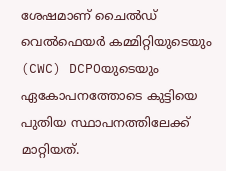ശേഷമാണ് ചൈൽഡ് വെൽഫെയർ കമ്മിറ്റിയുടെയും (CWC) DCPOയുടെയും ഏകോപനത്തോടെ കുട്ടിയെ പുതിയ സ്ഥാപനത്തിലേക്ക് മാറ്റിയത്.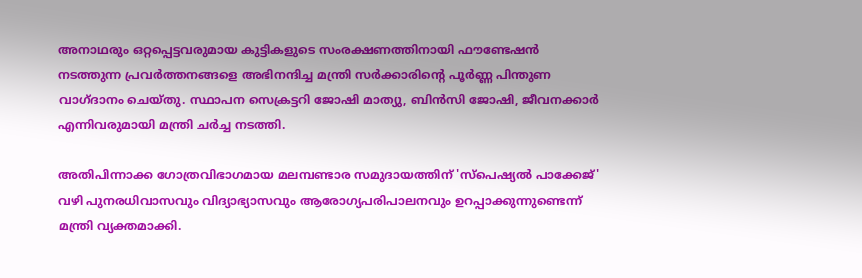അനാഥരും ഒറ്റപ്പെട്ടവരുമായ കുട്ടികളുടെ സംരക്ഷണത്തിനായി ഫൗണ്ടേഷൻ നടത്തുന്ന പ്രവർത്തനങ്ങളെ അഭിനന്ദിച്ച മന്ത്രി സർക്കാരിന്റെ പൂർണ്ണ പിന്തുണ വാഗ്ദാനം ചെയ്തു. സ്ഥാപന സെക്രട്ടറി ജോഷി മാത്യു, ബിൻസി ജോഷി, ജീവനക്കാർ എന്നിവരുമായി മന്ത്രി ചർച്ച നടത്തി.

അതിപിന്നാക്ക ഗോത്രവിഭാഗമായ മലമ്പണ്ടാര സമുദായത്തിന് 'സ്പെഷ്യൽ പാക്കേജ്' വഴി പുനരധിവാസവും വിദ്യാഭ്യാസവും ആരോഗ്യപരിപാലനവും ഉറപ്പാക്കുന്നുണ്ടെന്ന് മന്ത്രി വ്യക്തമാക്കി.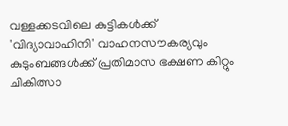വള്ളക്കടവിലെ കുട്ടികൾക്ക് 'വിദ്യാവാഹിനി' വാഹനസൗകര്യവും കുടുംബങ്ങൾക്ക് പ്രതിമാസ ഭക്ഷണ കിറ്റും ചികിത്സാ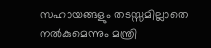സഹായങ്ങളും തടസ്സമില്ലാതെ നൽകുമെന്നും മന്ത്രി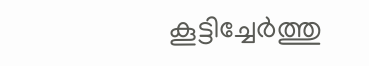കൂട്ടിച്ചേർത്തു